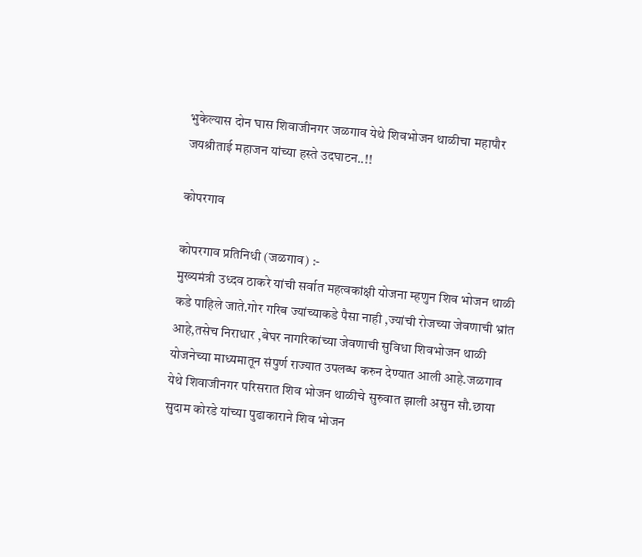भुकेल्यास दोन घास शिवाजीनगर जळगाव येथे शिवभोजन थाळीचा महापौर जयश्रीताई महाजन यांच्या हस्ते उदघाटन..!!

कोपरगाव

कोपरगाव प्रतिनिधी (जळगाव) :-
मुख्यमंत्री उध्दव ठाकरे यांची सर्वात महत्वकांक्षी योजना म्हणुन शिव भोजन थाळी कडे पाहिले जाते.गोर गरिब ज्यांच्याकडे पैसा नाही ,ज्यांची रोजच्या जेवणाची भ्रांत आहे,तसेच निराधार ,बेघर नागरिकांच्या जेवणाची सुविधा शिवभोजन थाळी योजनेच्या माध्यमातून संपुर्ण राज्यात उपलब्ध करुन देण्यात आली आहे.जळगाव येथे शिवाजीनगर परिसरात शिव भोजन थाळीचे सुरुवात झाली असुन सौ.छाया सुदाम कोरडे यांच्या पुढाकाराने शिव भोजन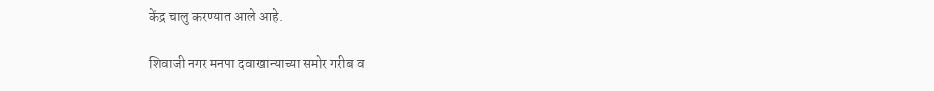केंद्र चालु करण्यात आले आहे.

शिवाजी नगर मनपा दवाखान्याच्या समोर गरीब व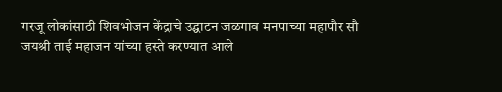गरजू लोकांसाठी शिवभोजन केंद्राचे उद्घाटन जळगाव मनपाच्या महापौर सौ जयश्री ताई महाजन यांच्या हस्ते करण्यात आले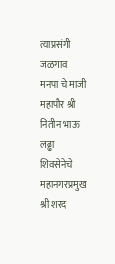त्याप्रसंगी जळगाव मनपा चे माजी महापौर श्री नितीन भाऊ लढ्ढा शिवसेनेचे महानगरप्रमुख श्री शरद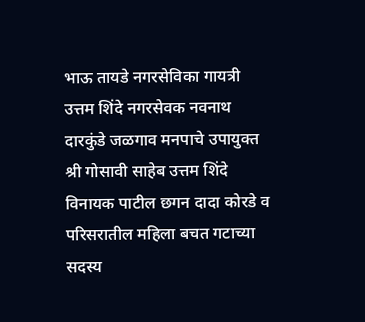भाऊ तायडे नगरसेविका गायत्री उत्तम शिंदे नगरसेवक नवनाथ दारकुंडे जळगाव मनपाचे उपायुक्त श्री गोसावी साहेब उत्तम शिंदे विनायक पाटील छगन दादा कोरडे व परिसरातील महिला बचत गटाच्या सदस्य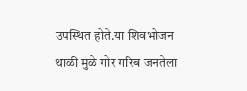उपस्थित होते.या शिवभोजन थाळी मुळे गोर गरिब जनतेला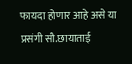फायदा होणार आहे असे या प्रसंगी सौ.छायाताई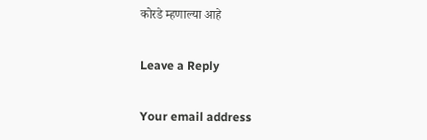कोरडे म्हणाल्या आहे

Leave a Reply

Your email address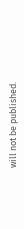will not be published.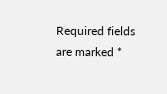Required fields are marked *